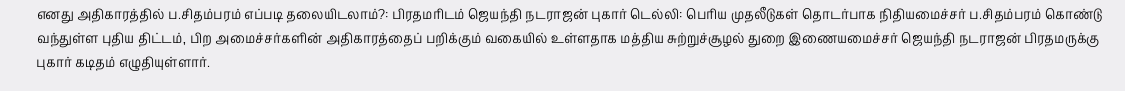எனது அதிகாரத்தில் ப.சிதம்பரம் எப்படி தலையிடலாம்?: பிரதமரிடம் ஜெயந்தி நடராஜன் புகார் டெல்லி: பெரிய முதலீடுகள் தொடர்பாக நிதியமைச்சர் ப.சிதம்பரம் கொண்டு வந்துள்ள புதிய திட்டம், பிற அமைச்சர்களின் அதிகாரத்தைப் பறிக்கும் வகையில் உள்ளதாக மத்திய சுற்றுச்சூழல் துறை இணையமைச்சர் ஜெயந்தி நடராஜன் பிரதமருக்கு புகார் கடிதம் எழுதியுள்ளார்.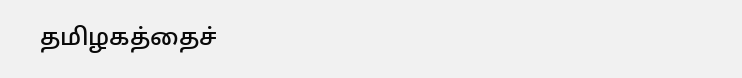தமிழகத்தைச்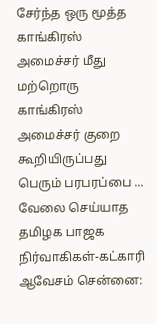சேர்ந்த ஒரு மூத்த காங்கிரஸ் அமைச்சர் மீது மற்றொரு காங்கிரஸ் அமைச்சர் குறை கூறியிருப்பது பெரும் பரபரப்பை ...
வேலை செய்யாத தமிழக பாஜக நிர்வாகிகள்-கட்காரி ஆவேசம் சென்னை: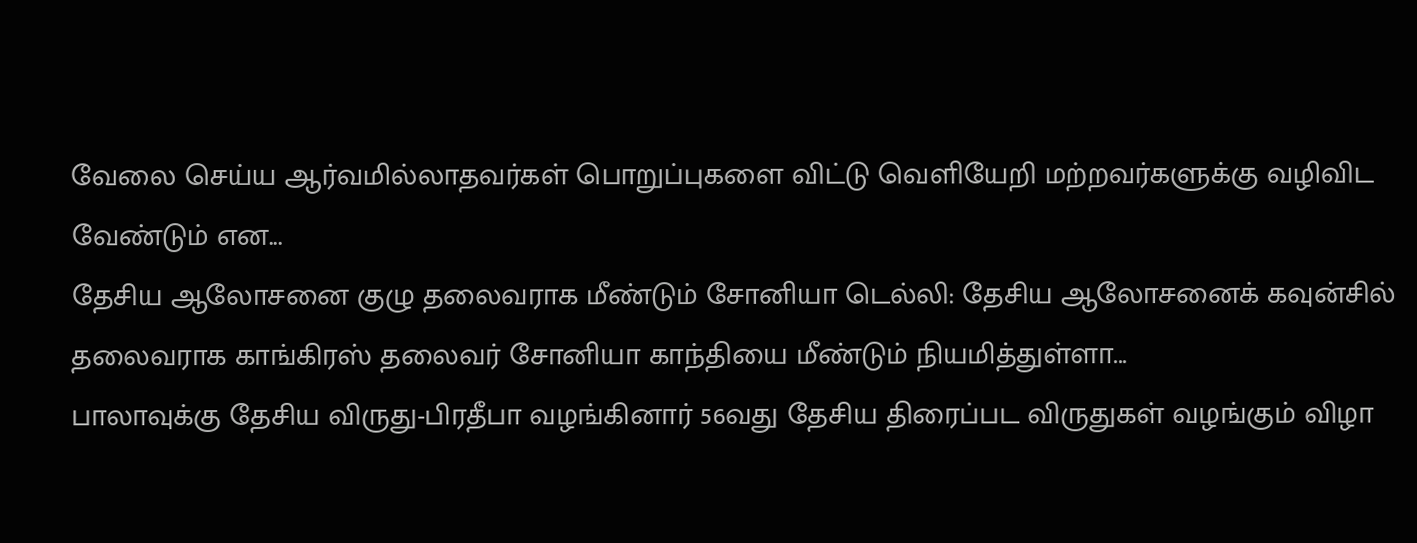வேலை செய்ய ஆர்வமில்லாதவர்கள் பொறுப்புகளை விட்டு வெளியேறி மற்றவர்களுக்கு வழிவிட வேண்டும் என...
தேசிய ஆலோசனை குழு தலைவராக மீண்டும் சோனியா டெல்லி: தேசிய ஆலோசனைக் கவுன்சில் தலைவராக காங்கிரஸ் தலைவர் சோனியா காந்தியை மீண்டும் நியமித்துள்ளா...
பாலாவுக்கு தேசிய விருது-பிரதீபா வழங்கினார் 56வது தேசிய திரைப்பட விருதுகள் வழங்கும் விழா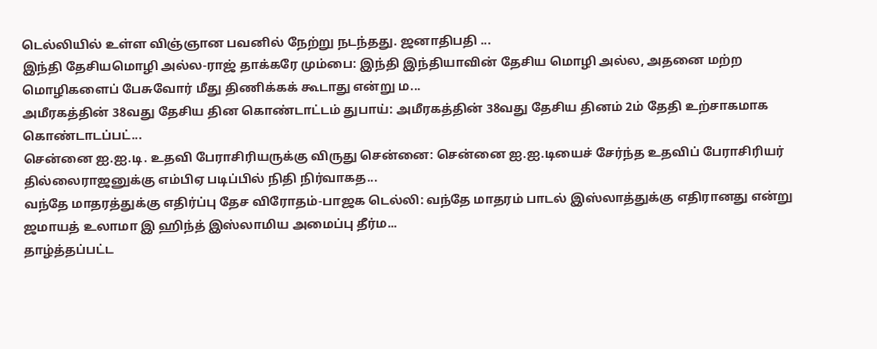டெல்லியில் உள்ள விஞ்ஞான பவனில் நேற்று நடந்தது. ஜனாதிபதி ...
இந்தி தேசியமொழி அல்ல-ராஜ் தாக்கரே மும்பை: இந்தி இந்தியாவின் தேசிய மொழி அல்ல, அதனை மற்ற மொழிகளைப் பேசுவோர் மீது திணிக்கக் கூடாது என்று ம...
அமீரகத்தின் 38வது தேசிய தின கொண்டாட்டம் துபாய்: அமீரகத்தின் 38வது தேசிய தினம் 2ம் தேதி உற்சாகமாக கொண்டாடப்பட்...
சென்னை ஐ.ஐ.டி. உதவி பேராசிரியருக்கு விருது சென்னை: சென்னை ஐ.ஐ.டியைச் சேர்ந்த உதவிப் பேராசிரியர் தில்லைராஜனுக்கு எம்பிஏ படிப்பில் நிதி நிர்வாகத...
வந்தே மாதரத்துக்கு எதிர்ப்பு தேச விரோதம்-பாஜக டெல்லி: வந்தே மாதரம் பாடல் இஸ்லாத்துக்கு எதிரானது என்று ஜமாயத் உலாமா இ ஹிந்த் இஸ்லாமிய அமைப்பு தீர்ம...
தாழ்த்தப்பட்ட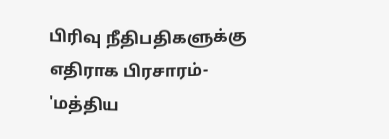பிரிவு நீதிபதிகளுக்கு எதிராக பிரசாரம்- 'மத்திய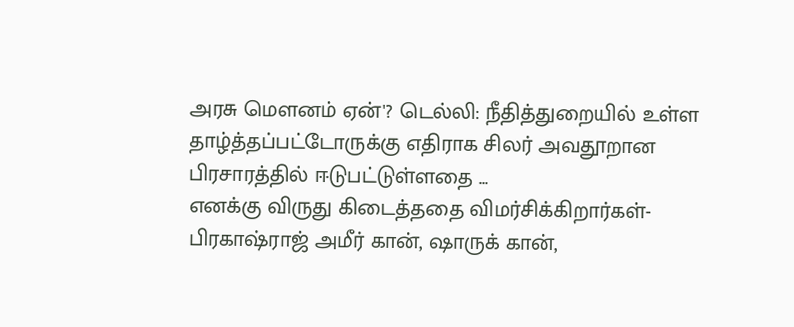அரசு மெளனம் ஏன்'? டெல்லி: நீதித்துறையில் உள்ள தாழ்த்தப்பட்டோருக்கு எதிராக சிலர் அவதூறான பிரசாரத்தில் ஈடுபட்டுள்ளதை ...
எனக்கு விருது கிடைத்ததை விமர்சிக்கிறார்கள்-பிரகாஷ்ராஜ் அமீர் கான், ஷாருக் கான்,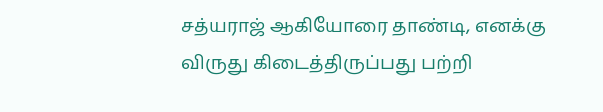சத்யராஜ் ஆகியோரை தாண்டி, எனக்கு விருது கிடைத்திருப்பது பற்றி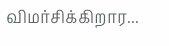விமர்சிக்கிறார...